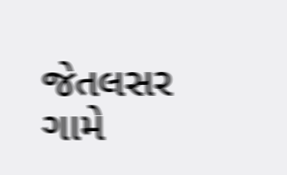જેતલસર ગામે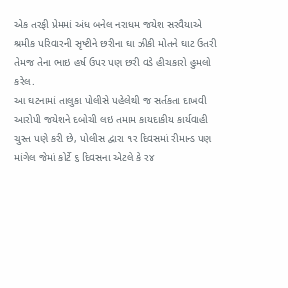એક તરફી પ્રેમમાં અંધ બનેલ નરાધમ જયેશ સરવૈયાએ શ્રમીક પરિવારની સૃષ્ટીને છરીના ઘા ઝીકી મોતને ઘાટ ઉતરી તેમજ તેના ભાઇ હર્ષ ઉપર પણ છરી વડે હીચકારો હુમલો કરેલ.
આ ઘટનામાં તાલુકા પોલીસે પહેલેથી જ સર્તકતા દાખવી આરોપી જયેશને દબોચી લઇ તમામ કાયદાકીય કાર્યવાહી ચુસ્ત પણે કરી છે, પોલીસ દ્વારા ૧ર દિવસમાં રીમાન્ડ પણ માંગેલ જેમાં કોર્ટે ૬ દિવસના એટલે કે ર૪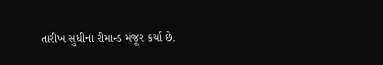તારીખ સુધીના રીમાન્ડ મંજૂર કર્યા છે.